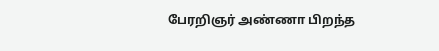பேரறிஞர் அண்ணா பிறந்த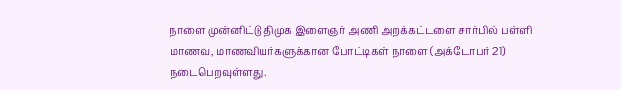நாளை முன்னிட்டு திமுக இளைஞர் அணி அறக்கட்டளை சார்பில் பள்ளி மாணவ, மாணவியர்களுக்கான போட்டிகள் நாளை (அக்டோபர் 21) நடைபெறவுள்ளது.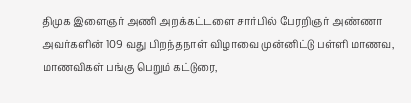திமுக இளைஞர் அணி அறக்கட்டளை சார்பில் பேரறிஞர் அண்ணா அவர்களின் 109 வது பிறந்தநாள் விழாவை முன்னிட்டு பள்ளி மாணவ, மாணவிகள் பங்கு பெறும் கட்டுரை,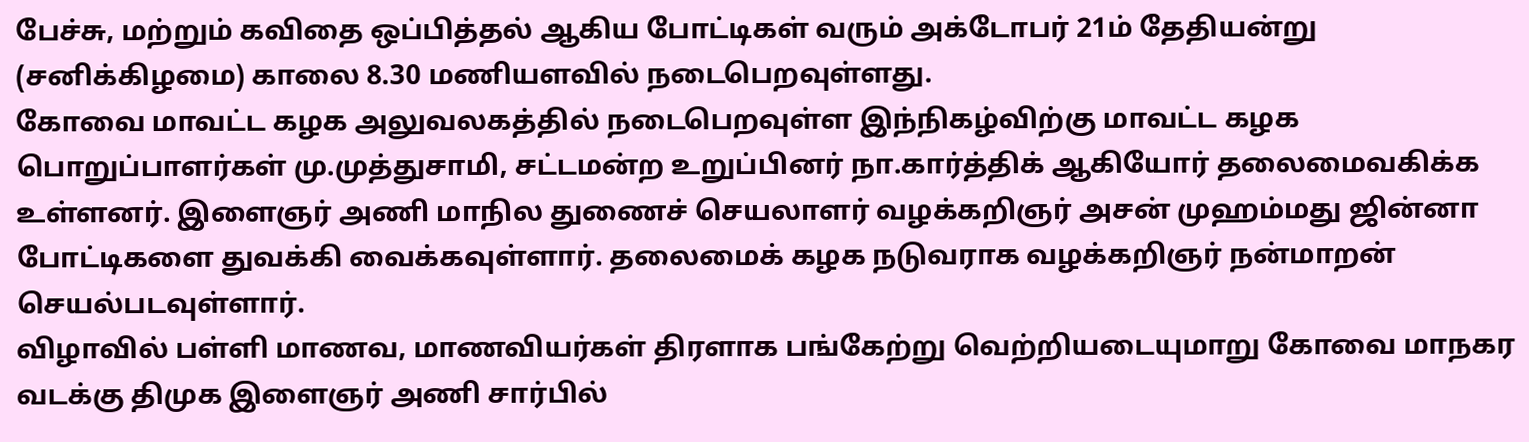பேச்சு, மற்றும் கவிதை ஒப்பித்தல் ஆகிய போட்டிகள் வரும் அக்டோபர் 21ம் தேதியன்று (சனிக்கிழமை) காலை 8.30 மணியளவில் நடைபெறவுள்ளது.
கோவை மாவட்ட கழக அலுவலகத்தில் நடைபெறவுள்ள இந்நிகழ்விற்கு மாவட்ட கழக பொறுப்பாளர்கள் மு.முத்துசாமி, சட்டமன்ற உறுப்பினர் நா.கார்த்திக் ஆகியோர் தலைமைவகிக்க உள்ளனர். இளைஞர் அணி மாநில துணைச் செயலாளர் வழக்கறிஞர் அசன் முஹம்மது ஜின்னா போட்டிகளை துவக்கி வைக்கவுள்ளார். தலைமைக் கழக நடுவராக வழக்கறிஞர் நன்மாறன் செயல்படவுள்ளார்.
விழாவில் பள்ளி மாணவ, மாணவியர்கள் திரளாக பங்கேற்று வெற்றியடையுமாறு கோவை மாநகர வடக்கு திமுக இளைஞர் அணி சார்பில்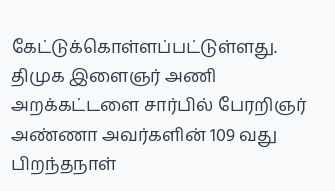கேட்டுக்கொள்ளப்பட்டுள்ளது.
திமுக இளைஞர் அணி அறக்கட்டளை சார்பில் பேரறிஞர் அண்ணா அவர்களின் 109 வது பிறந்தநாள்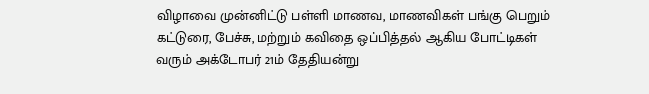விழாவை முன்னிட்டு பள்ளி மாணவ, மாணவிகள் பங்கு பெறும் கட்டுரை, பேச்சு, மற்றும் கவிதை ஒப்பித்தல் ஆகிய போட்டிகள் வரும் அக்டோபர் 21ம் தேதியன்று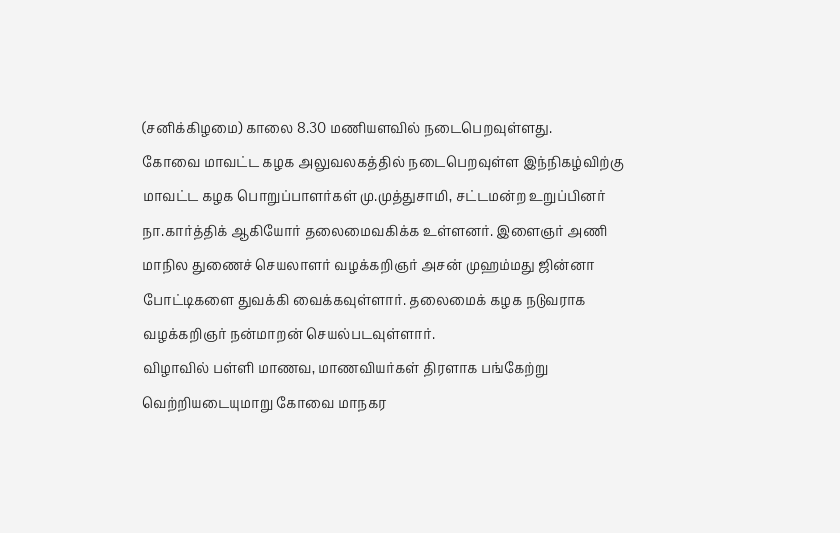(சனிக்கிழமை) காலை 8.30 மணியளவில் நடைபெறவுள்ளது.
கோவை மாவட்ட கழக அலுவலகத்தில் நடைபெறவுள்ள இந்நிகழ்விற்கு மாவட்ட கழக பொறுப்பாளர்கள் மு.முத்துசாமி, சட்டமன்ற உறுப்பினர் நா.கார்த்திக் ஆகியோர் தலைமைவகிக்க உள்ளனர். இளைஞர் அணி மாநில துணைச் செயலாளர் வழக்கறிஞர் அசன் முஹம்மது ஜின்னா போட்டிகளை துவக்கி வைக்கவுள்ளார். தலைமைக் கழக நடுவராக வழக்கறிஞர் நன்மாறன் செயல்படவுள்ளார்.
விழாவில் பள்ளி மாணவ, மாணவியர்கள் திரளாக பங்கேற்று வெற்றியடையுமாறு கோவை மாநகர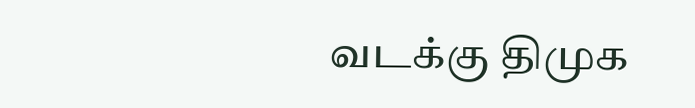வடக்கு திமுக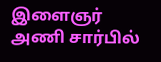இளைஞர் அணி சார்பில்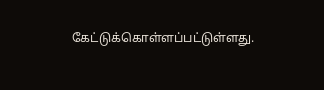கேட்டுக்கொள்ளப்பட்டுள்ளது.